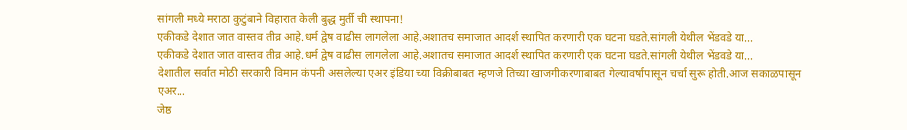सांगली मध्ये मराठा कुटुंबाने विहारात केली बुद्ध मुर्ती ची स्थापना!
एकीकडे देशात जात वास्तव तीव्र आहे.धर्म द्वेष वाढीस लागलेला आहे.अशातच समाजात आदर्श स्थापित करणारी एक घटना घडते.सांगली येथील भेंडवडे या...
एकीकडे देशात जात वास्तव तीव्र आहे.धर्म द्वेष वाढीस लागलेला आहे.अशातच समाजात आदर्श स्थापित करणारी एक घटना घडते.सांगली येथील भेंडवडे या...
देशातील सर्वात मोठी सरकारी विमान कंपनी असलेल्या एअर इंडिया च्या विक्रीबाबत म्हणजे तिच्या खाजगीकरणाबाबत गेल्यावर्षापासून चर्चा सुरू होती.आज सकाळपासून एअर...
जेष्ठ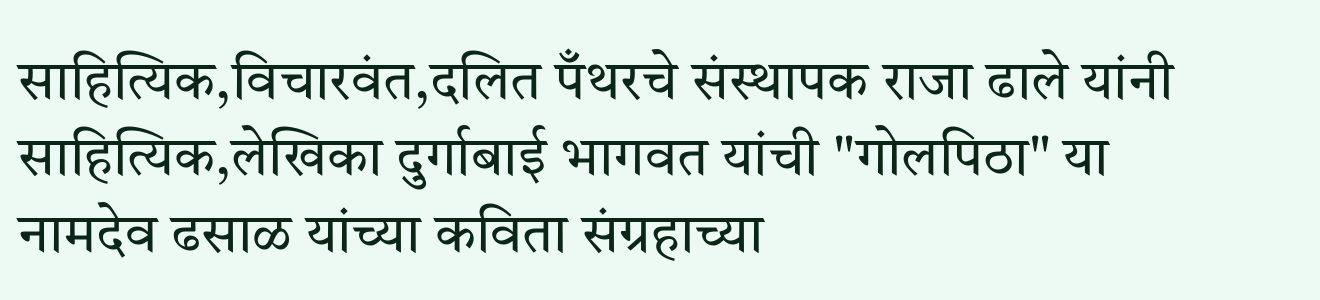साहित्यिक,विचारवंत,दलित पँथरचे संस्थापक राजा ढाले यांनी साहित्यिक,लेखिका दुर्गाबाई भागवत यांची "गोलपिठा" या नामदेव ढसाळ यांच्या कविता संग्रहाच्या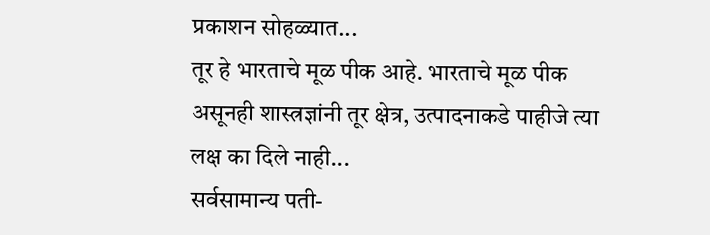प्रकाशन सोहळ्यात...
तूर हे भारताचे मूळ पीक आहे. भारताचे मूळ पीक असूनही शास्त्रज्ञांनी तूर क्षेत्र, उत्पादनाकडे पाहीजे त्या लक्ष का दिले नाही...
सर्वसामान्य पती-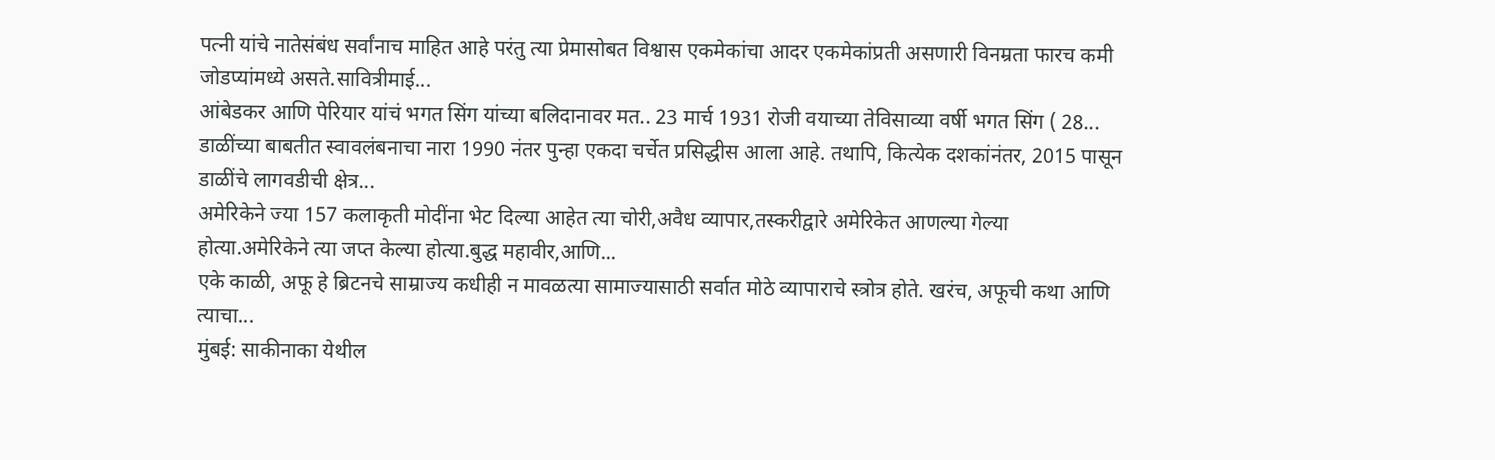पत्नी यांचे नातेसंबंध सर्वांनाच माहित आहे परंतु त्या प्रेमासोबत विश्वास एकमेकांचा आदर एकमेकांप्रती असणारी विनम्रता फारच कमी जोडप्यांमध्ये असते.सावित्रीमाई...
आंबेडकर आणि पेरियार यांचं भगत सिंग यांच्या बलिदानावर मत.. 23 मार्च 1931 रोजी वयाच्या तेविसाव्या वर्षी भगत सिंग ( 28...
डाळींच्या बाबतीत स्वावलंबनाचा नारा 1990 नंतर पुन्हा एकदा चर्चेत प्रसिद्धीस आला आहे. तथापि, कित्येक दशकांनंतर, 2015 पासून डाळींचे लागवडीची क्षेत्र...
अमेरिकेने ज्या 157 कलाकृती मोदींना भेट दिल्या आहेत त्या चोरी,अवैध व्यापार,तस्करीद्वारे अमेरिकेत आणल्या गेल्या होत्या.अमेरिकेने त्या जप्त केल्या होत्या.बुद्ध महावीर,आणि...
एके काळी, अफू हे ब्रिटनचे साम्राज्य कधीही न मावळत्या सामाज्यासाठी सर्वात मोठे व्यापाराचे स्त्रोत्र होते. खरंच, अफूची कथा आणि त्याचा...
मुंबई: साकीनाका येथील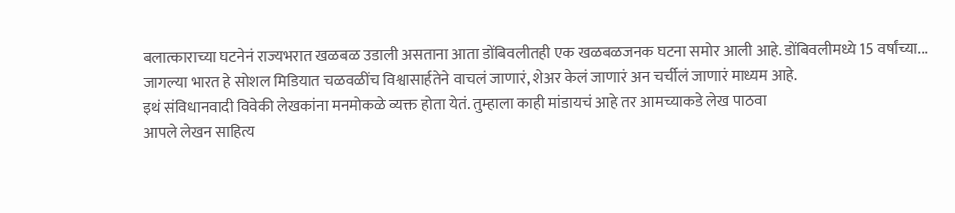बलात्काराच्या घटनेनं राज्यभरात खळबळ उडाली असताना आता डोंबिवलीतही एक खळबळजनक घटना समोर आली आहे. डोंबिवलीमध्ये 15 वर्षांच्या...
जागल्या भारत हे सोशल मिडियात चळवळींच विश्वासार्हतेने वाचलं जाणारं, शेअर केलं जाणारं अन चर्चीलं जाणारं माध्यम आहे.
इथं संविधानवादी विवेकी लेखकांना मनमोकळे व्यक्त होता येतं. तुम्हाला काही मांडायचं आहे तर आमच्याकडे लेख पाठवा
आपले लेखन साहित्य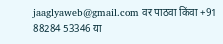jaaglyaweb@gmail.com वर पाठवा किंवा +91 88284 53346 या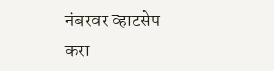नंबरवर व्हाटसेप करा